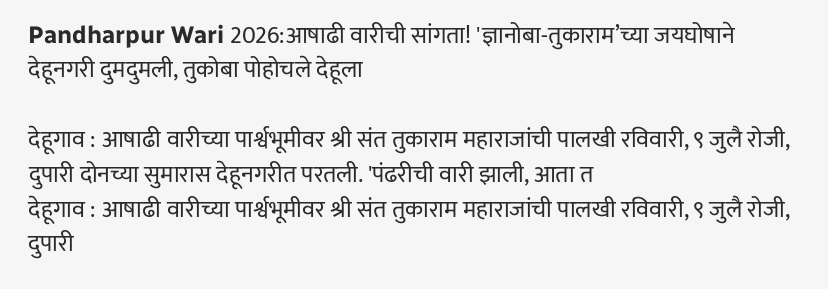Pandharpur Wari 2026:आषाढी वारीची सांगता! 'ज्ञानोबा-तुकाराम’च्या जयघोषाने देहूनगरी दुमदुमली, तुकोबा पोहोचले देहूला

देहूगाव : आषाढी वारीच्या पार्श्वभूमीवर श्री संत तुकाराम महाराजांची पालखी रविवारी, ९ जुलै रोजी, दुपारी दोनच्या सुमारास देहूनगरीत परतली. 'पंढरीची वारी झाली, आता त
देहूगाव : आषाढी वारीच्या पार्श्वभूमीवर श्री संत तुकाराम महाराजांची पालखी रविवारी, ९ जुलै रोजी, दुपारी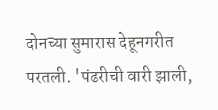दोनच्या सुमारास देहूनगरीत परतली. 'पंढरीची वारी झाली,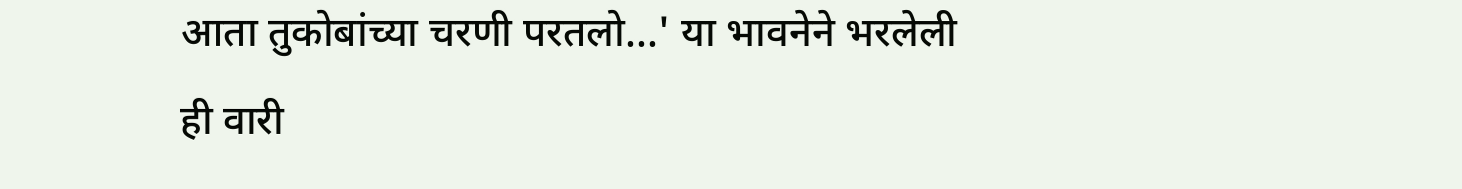आता तुकोबांच्या चरणी परतलो...' या भावनेने भरलेली ही वारी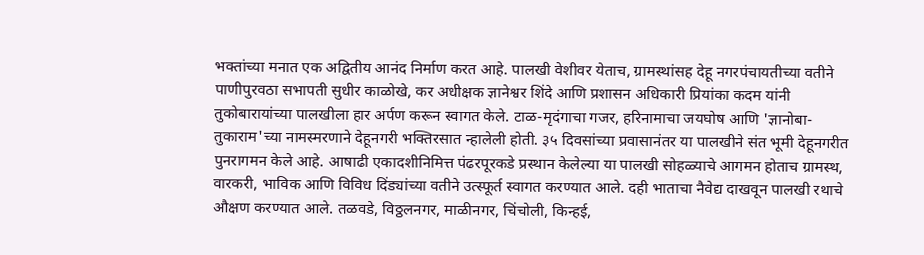भक्तांच्या मनात एक अद्वितीय आनंद निर्माण करत आहे. पालखी वेशीवर येताच, ग्रामस्थांसह देहू नगरपंचायतीच्या वतीने पाणीपुरवठा सभापती सुधीर काळोखे, कर अधीक्षक ज्ञानेश्वर शिंदे आणि प्रशासन अधिकारी प्रियांका कदम यांनी तुकोबारायांच्या पालखीला हार अर्पण करून स्वागत केले. टाळ-मृदंगाचा गजर, हरिनामाचा जयघोष आणि 'ज्ञानोबा-तुकाराम'च्या नामस्मरणाने देहूनगरी भक्तिरसात न्हालेली होती. ३५ दिवसांच्या प्रवासानंतर या पालखीने संत भूमी देहूनगरीत पुनरागमन केले आहे. आषाढी एकादशीनिमित्त पंढरपूरकडे प्रस्थान केलेल्या या पालखी सोहळ्याचे आगमन होताच ग्रामस्थ, वारकरी, भाविक आणि विविध दिंड्यांच्या वतीने उत्स्फूर्त स्वागत करण्यात आले. दही भाताचा नैवेद्य दाखवून पालखी रथाचे औक्षण करण्यात आले. तळवडे, विठ्ठलनगर, माळीनगर, चिंचोली, किन्हई,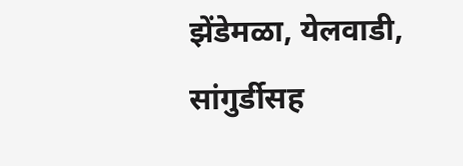झेंडेमळा, येलवाडी, सांगुर्डीसह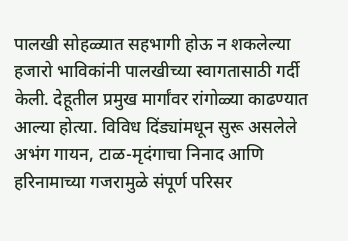पालखी सोहळ्यात सहभागी होऊ न शकलेल्या हजारो भाविकांनी पालखीच्या स्वागतासाठी गर्दी केली. देहूतील प्रमुख मार्गांवर रांगोळ्या काढण्यात आल्या होत्या. विविध दिंड्यांमधून सुरू असलेले अभंग गायन, टाळ-मृदंगाचा निनाद आणि हरिनामाच्या गजरामुळे संपूर्ण परिसर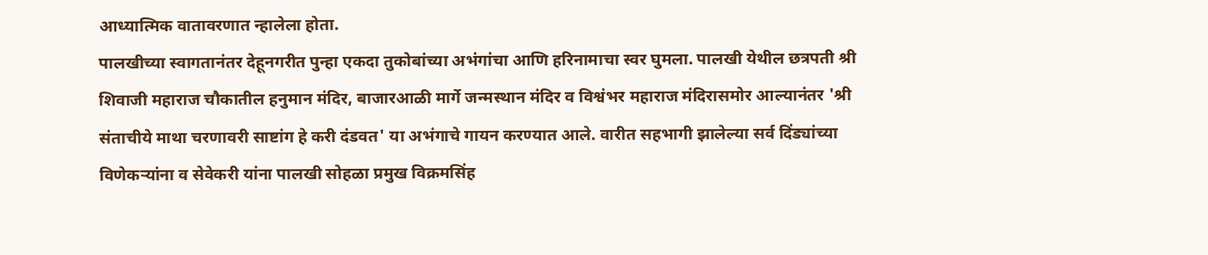आध्यात्मिक वातावरणात न्हालेला होता.
पालखीच्या स्वागतानंतर देहूनगरीत पुन्हा एकदा तुकोबांच्या अभंगांचा आणि हरिनामाचा स्वर घुमला. पालखी येथील छत्रपती श्री शिवाजी महाराज चौकातील हनुमान मंदिर, बाजारआळी मार्गे जन्मस्थान मंदिर व विश्वंभर महाराज मंदिरासमोर आल्यानंतर 'श्री संताचीये माथा चरणावरी साष्टांग हे करी दंडवत' या अभंगाचे गायन करण्यात आले. वारीत सहभागी झालेल्या सर्व दिंड्यांच्या विणेकऱ्यांना व सेवेकरी यांना पालखी सोहळा प्रमुख विक्रमसिंह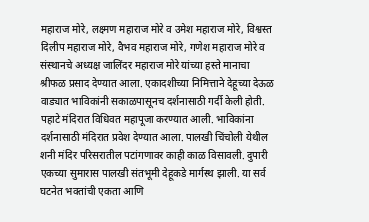महाराज मोरे, लक्ष्मण महाराज मोरे व उमेश महाराज मोरे, विश्वस्त दिलीप महाराज मोरे, वैभव महाराज मोरे, गणेश महाराज मोरे व संस्थानचे अध्यक्ष जालिंदर महाराज मोरे यांच्या हस्ते मानाचा श्रीफळ प्रसाद देण्यात आला. एकादशीच्या निमित्ताने देहूच्या देऊळ वाड्यात भाविकांनी सकाळपासूनच दर्शनासाठी गर्दी केली होती. पहाटे मंदिरात विधिवत महापूजा करण्यात आली. भाविकांना दर्शनासाठी मंदिरात प्रवेश देण्यात आला. पालखी चिंचोली येथील शनी मंदिर परिसरातील पटांगणावर काही काळ विसावली. दुपारी एकच्या सुमारास पालखी संतभूमी देहूकडे मार्गस्थ झाली. या सर्व घटनेत भक्तांची एकता आणि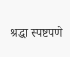श्रद्धा स्पष्टपणे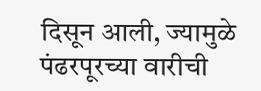दिसून आली, ज्यामुळे पंढरपूरच्या वारीची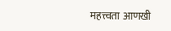महत्त्वता आणखी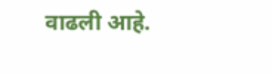वाढली आहे.